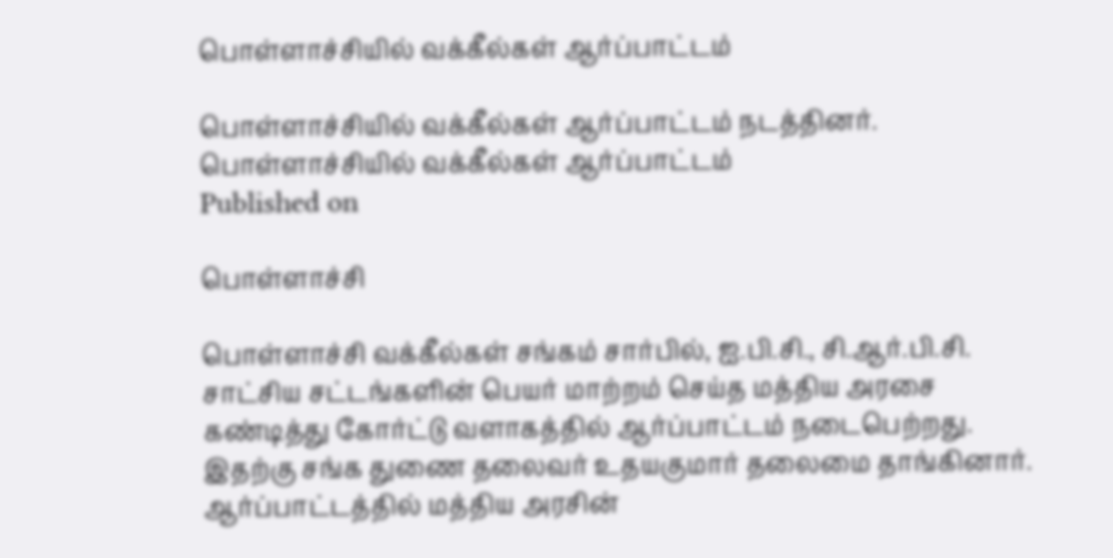பொள்ளாச்சியில் வக்கீல்கள் ஆர்ப்பாட்டம்

பொள்ளாச்சியில் வக்கீல்கள் ஆர்ப்பாட்டம் நடத்தினர்.
பொள்ளாச்சியில் வக்கீல்கள் ஆர்ப்பாட்டம்
Published on

பொள்ளாச்சி

பொள்ளாச்சி வக்கீல்கள் சங்கம் சார்பில், ஐ.பி.சி., சி.ஆர்.பி.சி. சாட்சிய சட்டங்களின் பெயர் மாற்றம் செய்த மத்திய அரசை கண்டித்து கோர்ட்டு வளாகத்தில் ஆர்ப்பாட்டம் நடைபெற்றது. இதற்கு சங்க துணை தலைவர் உதயகுமார் தலைமை தாங்கினார். ஆர்ப்பாட்டத்தில் மத்திய அரசின்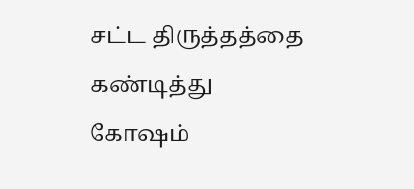சட்ட திருத்தத்தை கண்டித்து கோஷம்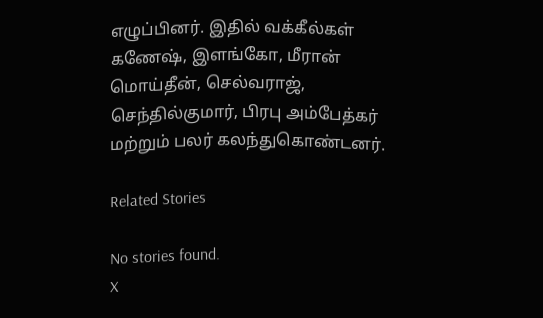எழுப்பினர். இதில் வக்கீல்கள் கணேஷ், இளங்கோ, மீரான் மொய்தீன், செல்வராஜ், செந்தில்குமார், பிரபு அம்பேத்கர் மற்றும் பலர் கலந்துகொண்டனர்.

Related Stories

No stories found.
X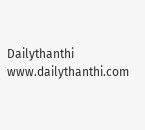Dailythanthi
www.dailythanthi.com